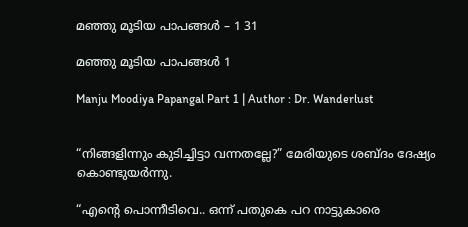മഞ്ഞു മൂടിയ പാപങ്ങൾ – 1 31

മഞ്ഞു മൂടിയ പാപങ്ങൾ 1

Manju Moodiya Papangal Part 1 | Author : Dr. Wanderlust


“നിങ്ങളിന്നും കുടിച്ചിട്ടാ വന്നതല്ലേ?” മേരിയുടെ ശബ്ദം ദേഷ്യം കൊണ്ടുയർന്നു.

“എന്റെ പൊന്നീടിവെ.. ഒന്ന്‌ പതുകെ പറ നാട്ടുകാരെ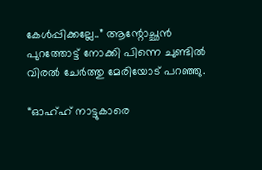കേൾപ്പിക്കല്ലേ..” ആന്റോച്ഛൻ പുറത്തോട്ട് നോക്കി പിന്നെ ചുണ്ടിൽ വിരൽ ചേർത്തു മേരിയോട് പറഞ്ഞു.

“ഓഹ്ഹ് നാട്ടുകാരെ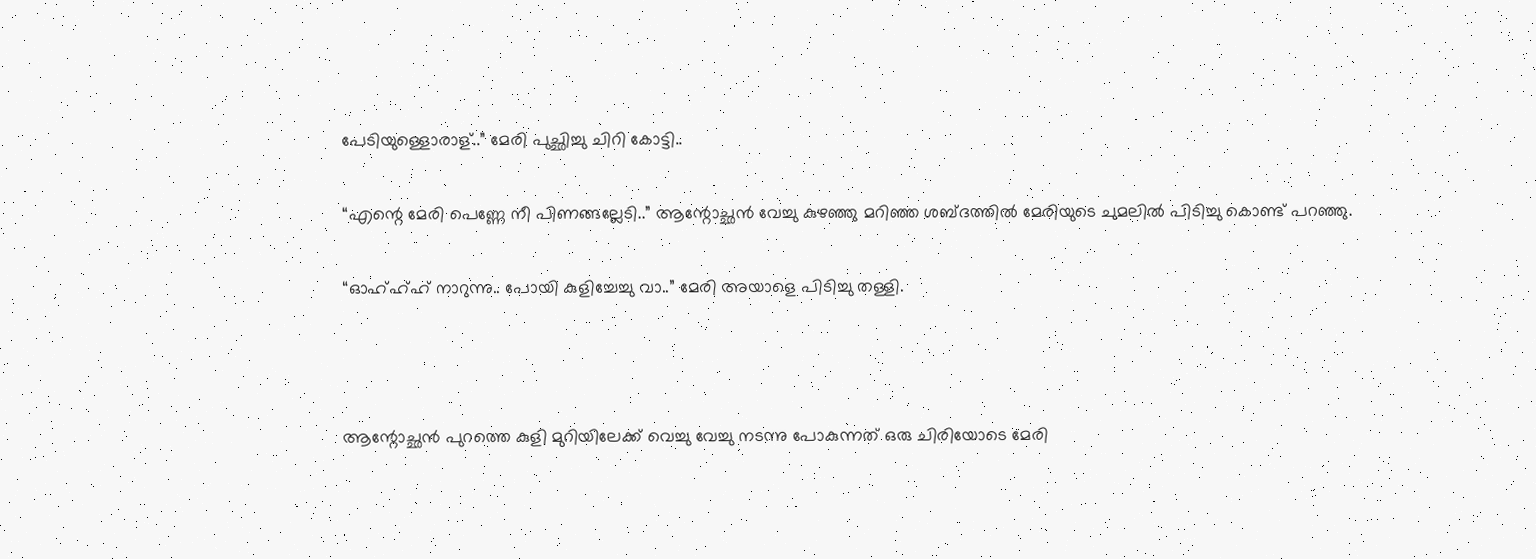പേടിയുള്ളൊരാള്..” മേരി പുച്ഛിച്ചു ചിറി കോട്ടി..

“എന്റെ മേരി പെണ്ണേ നീ പിണങ്ങല്ലേടി..” ആന്റോച്ഛൻ വേച്ചു കുഴഞ്ഞു മറിഞ്ഞ ശബ്ദത്തിൽ മേരിയുടെ ചുമലിൽ പിടിച്ചു കൊണ്ട് പറഞ്ഞു.

“ഓഹ്ഹ്ഹ് നാറുന്നു.. പോയി കുളിച്ചേച്ചു വാ..” മേരി അയാളെ പിടിച്ചു തള്ളി.



ആന്റോച്ഛൻ പുറത്തെ കുളി മുറിയിലേക്ക് വെച്ചു വേച്ചു നടന്നു പോകുന്നത് ഒരു ചിരിയോടെ മേരി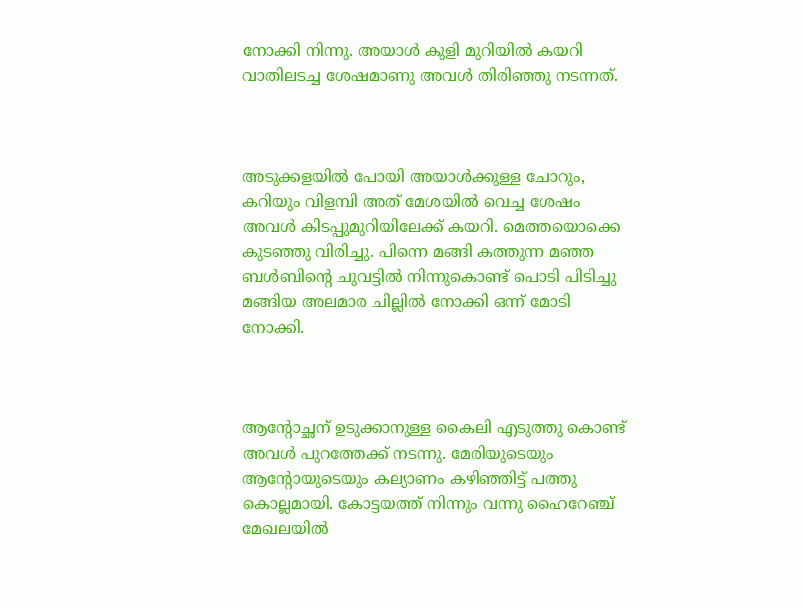നോക്കി നിന്നു. അയാൾ കുളി മുറിയിൽ കയറി വാതിലടച്ച ശേഷമാണു അവൾ തിരിഞ്ഞു നടന്നത്.



അടുക്കളയിൽ പോയി അയാൾക്കുള്ള ചോറും, കറിയും വിളമ്പി അത് മേശയിൽ വെച്ച ശേഷം അവൾ കിടപ്പുമുറിയിലേക്ക് കയറി. മെത്തയൊക്കെ കുടഞ്ഞു വിരിച്ചു. പിന്നെ മങ്ങി കത്തുന്ന മഞ്ഞ ബൾബിന്റെ ചുവട്ടിൽ നിന്നുകൊണ്ട് പൊടി പിടിച്ചു മങ്ങിയ അലമാര ചില്ലിൽ നോക്കി ഒന്ന്‌ മോടി നോക്കി.



ആന്റോച്ഛന് ഉടുക്കാനുള്ള കൈലി എടുത്തു കൊണ്ട് അവൾ പുറത്തേക്ക് നടന്നു. മേരിയുടെയും ആന്റോയുടെയും കല്യാണം കഴിഞ്ഞിട്ട് പത്തു കൊല്ലമായി. കോട്ടയത്ത്‌ നിന്നും വന്നു ഹൈറേഞ്ച് മേഖലയിൽ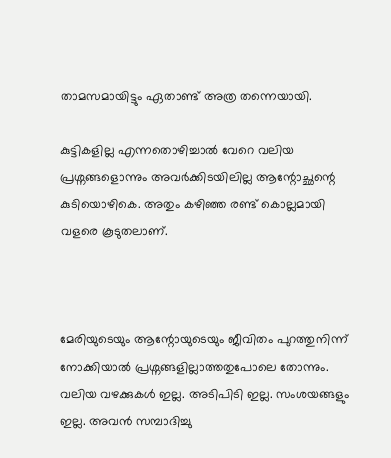താമസമായിട്ടും ഏതാണ്ട് അത്ര തന്നെയായി.

കുട്ടികളില്ല എന്നതൊഴിച്ചാൽ വേറെ വലിയ പ്രശ്നങ്ങളൊന്നും അവർക്കിടയിലില്ല ആന്റോച്ഛന്റെ കുടിയൊഴികെ. അതും കഴിഞ്ഞ രണ്ട് കൊല്ലമായി വളരെ കൂടുതലാണ്.



മേരിയുടെയും ആന്റോയുടെയും ജീവിതം പുറത്തുനിന്ന് നോക്കിയാൽ പ്രശ്നങ്ങളില്ലാത്തതുപോലെ തോന്നും. വലിയ വഴക്കുകൾ ഇല്ല. അടിപിടി ഇല്ല. സംശയങ്ങളും ഇല്ല. അവൻ സമ്പാദിച്ചു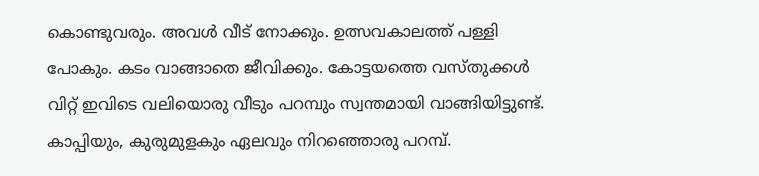കൊണ്ടുവരും. അവൾ വീട് നോക്കും. ഉത്സവകാലത്ത് പള്ളി പോകും. കടം വാങ്ങാതെ ജീവിക്കും. കോട്ടയത്തെ വസ്തുക്കൾ വിറ്റ് ഇവിടെ വലിയൊരു വീടും പറമ്പും സ്വന്തമായി വാങ്ങിയിട്ടുണ്ട്. കാപ്പിയും, കുരുമുളകും ഏലവും നിറഞ്ഞൊരു പറമ്പ്.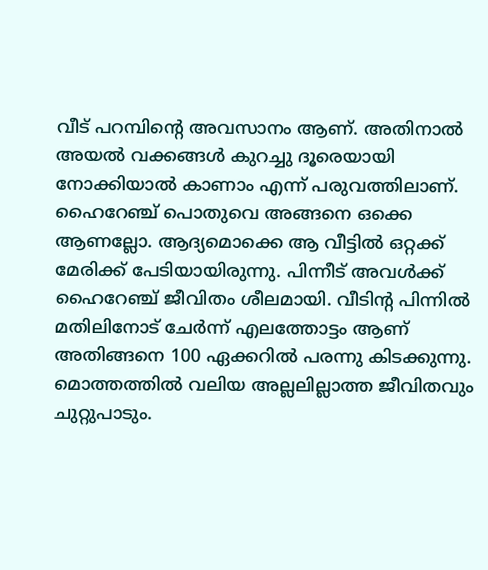വീട് പറമ്പിന്റെ അവസാനം ആണ്. അതിനാൽ അയൽ വക്കങ്ങൾ കുറച്ചു ദൂരെയായി നോക്കിയാൽ കാണാം എന്ന് പരുവത്തിലാണ്. ഹൈറേഞ്ച് പൊതുവെ അങ്ങനെ ഒക്കെ ആണല്ലോ. ആദ്യമൊക്കെ ആ വീട്ടിൽ ഒറ്റക്ക് മേരിക്ക് പേടിയായിരുന്നു. പിന്നീട് അവൾക്ക് ഹൈറേഞ്ച് ജീവിതം ശീലമായി. വീടിന്റ പിന്നിൽ മതിലിനോട് ചേർന്ന് എലത്തോട്ടം ആണ് അതിങ്ങനെ 100 ഏക്കറിൽ പരന്നു കിടക്കുന്നു. മൊത്തത്തിൽ വലിയ അല്ലലില്ലാത്ത ജീവിതവും ചുറ്റുപാടും.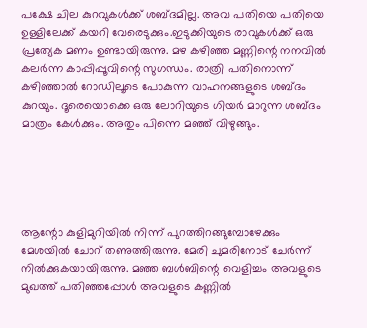പക്ഷേ ചില കുറവുകൾക്ക് ശബ്ദമില്ല. അവ പതിയെ പതിയെ ഉള്ളിലേക്ക് കയറി വേരെടുക്കും.ഇടുക്കിയുടെ രാവുകൾക്ക് ഒരു പ്രത്യേക മണം ഉണ്ടായിരുന്നു. മഴ കഴിഞ്ഞ മണ്ണിന്റെ നനവിൽ കലർന്ന കാപ്പിപ്പൂവിന്റെ സുഗന്ധം. രാത്രി പതിനൊന്ന് കഴിഞ്ഞാൽ റോഡിലൂടെ പോകുന്ന വാഹനങ്ങളുടെ ശബ്ദം കുറയും. ദൂരെയൊക്കെ ഒരു ലോറിയുടെ ഗിയർ മാറുന്ന ശബ്ദം മാത്രം കേൾക്കും. അതും പിന്നെ മഞ്ഞ് വിഴുങ്ങും.





ആന്റോ കുളിമുറിയിൽ നിന്ന് പുറത്തിറങ്ങുമ്പോഴേക്കും മേശയിൽ ചോറ് തണുത്തിരുന്നു. മേരി ചുമരിനോട് ചേർന്ന് നിൽക്കുകയായിരുന്നു. മഞ്ഞ ബൾബിന്റെ വെളിച്ചം അവളുടെ മുഖത്ത് പതിഞ്ഞപ്പോൾ അവളുടെ കണ്ണിൽ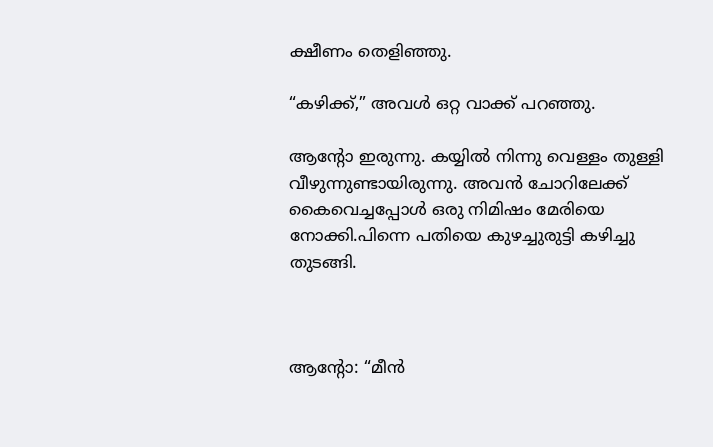ക്ഷീണം തെളിഞ്ഞു.

“കഴിക്ക്,” അവൾ ഒറ്റ വാക്ക് പറഞ്ഞു.

ആന്റോ ഇരുന്നു. കയ്യിൽ നിന്നു വെള്ളം തുള്ളി വീഴുന്നുണ്ടായിരുന്നു. അവൻ ചോറിലേക്ക് കൈവെച്ചപ്പോൾ ഒരു നിമിഷം മേരിയെ നോക്കി.പിന്നെ പതിയെ കുഴച്ചുരുട്ടി കഴിച്ചു തുടങ്ങി.



ആന്റോ: “മീൻ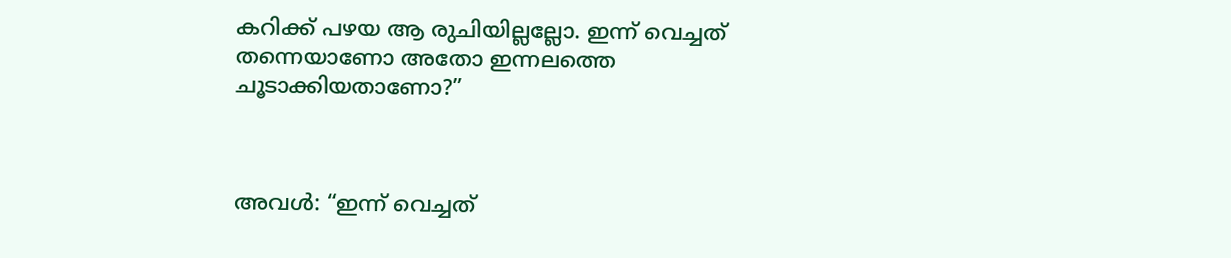കറിക്ക് പഴയ ആ രുചിയില്ലല്ലോ. ഇന്ന് വെച്ചത് തന്നെയാണോ അതോ ഇന്നലത്തെ ചൂടാക്കിയതാണോ?”



അവൾ: “ഇന്ന് വെച്ചത്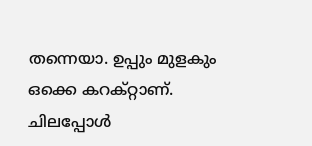തന്നെയാ. ഉപ്പും മുളകും ഒക്കെ കറക്റ്റാണ്. ചിലപ്പോൾ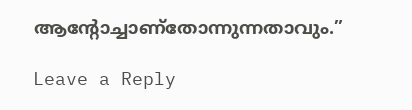ആന്റോച്ചാണ്തോന്നുന്നതാവും.”

Leave a Reply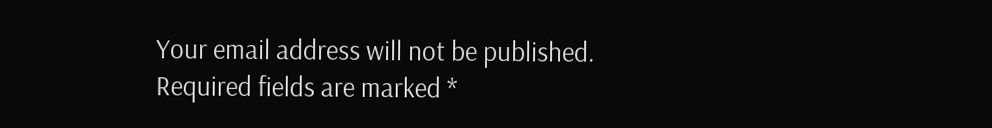Your email address will not be published. Required fields are marked *